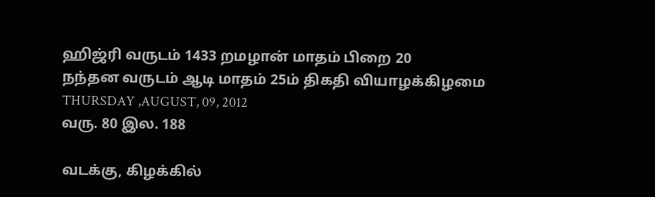ஹிஜ்ரி வருடம் 1433 றமழான் மாதம் பிறை 20
நந்தன வருடம் ஆடி மாதம் 25ம் திகதி வியாழக்கிழமை
THURSDAY ,AUGUST, 09, 2012
வரு. 80 இல. 188

வடக்கு, கிழக்கில்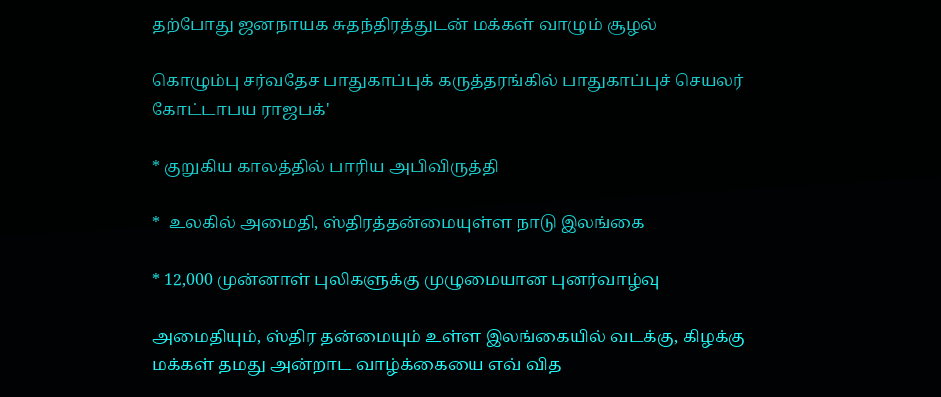தற்போது ஜனநாயக சுதந்திரத்துடன் மக்கள் வாழும் சூழல்

கொழும்பு சர்வதேச பாதுகாப்புக் கருத்தரங்கில் பாதுகாப்புச் செயலர் கோட்டாபய ராஜபக்'

* குறுகிய காலத்தில் பாரிய அபிவிருத்தி

*  உலகில் அமைதி, ஸ்திரத்தன்மையுள்ள நாடு இலங்கை

* 12,000 முன்னாள் புலிகளுக்கு முழுமையான புனர்வாழ்வு

அமைதியும், ஸ்திர தன்மையும் உள்ள இலங்கையில் வடக்கு, கிழக்கு மக்கள் தமது அன்றாட வாழ்க்கையை எவ் வித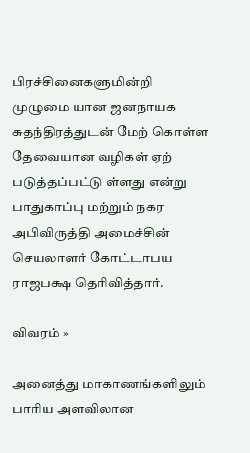பிரச்சினைகளுமின்றி முழுமை யான ஜனநாயக சுதந்திரத்துடன் மேற் கொள்ள தேவையான வழிகள் ஏற் படுத்தப்பட்டு ள்ளது என்று பாதுகாப்பு மற்றும் நகர அபிவிருத்தி அமைச்சின் செயலாளர் கோட்டாபய ராஜபக்ஷ தெரிவித்தார்.

விவரம் »

அனைத்து மாகாணங்களிலும் பாரிய அளவிலான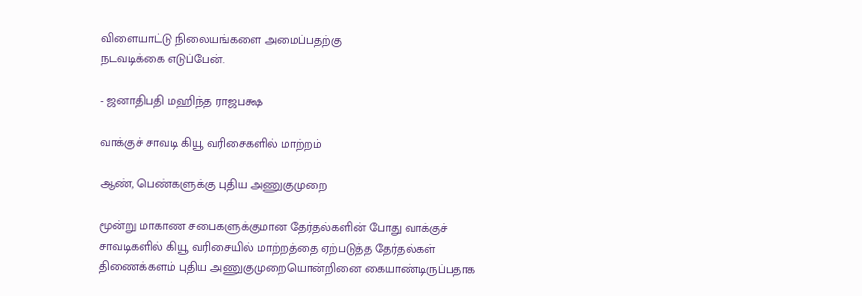விளையாட்டு நிலையங்களை அமைப்பதற்கு
நடவடிக்கை எடுப்பேன்.

- ஜனாதிபதி மஹிந்த ராஜபக்ஷ

வாக்குச் சாவடி கியூ வரிசைகளில் மாற்றம்

ஆண், பெண்களுக்கு புதிய அணுகுமுறை

மூன்று மாகாண சபைகளுக்குமான தேர்தல்களின் போது வாக்குச் சாவடிகளில் கியூ வரிசையில் மாற்றத்தை ஏற்படுத்த தேர்தல்கள் திணைக்களம் புதிய அணுகுமுறையொன்றினை கையாண்டிருப்பதாக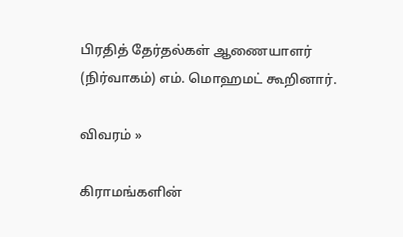பிரதித் தேர்தல்கள் ஆணையாளர் (நிர்வாகம்) எம். மொஹமட் கூறினார்.

விவரம் »

கிராமங்களின்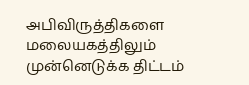அபிவிருத்திகளை மலையகத்திலும் முன்னெடுக்க திட்டம்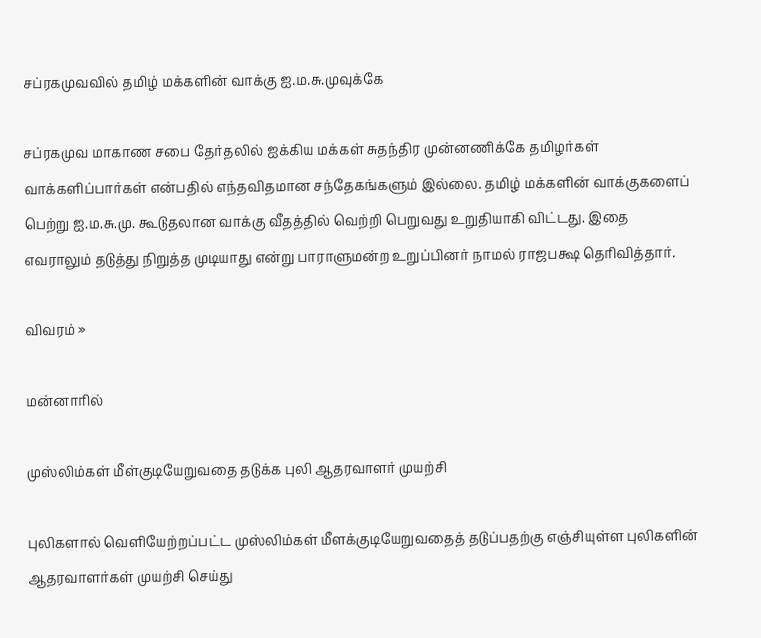சப்ரகமுவவில் தமிழ் மக்களின் வாக்கு ஐ.ம.சு.முவுக்கே

சப்ரகமுவ மாகாண சபை தேர்தலில் ஐக்கிய மக்கள் சுதந்திர முன்னணிக்கே தமிழர்கள் வாக்களிப்பார்கள் என்பதில் எந்தவிதமான சந்தேகங்களும் இல்லை. தமிழ் மக்களின் வாக்குகளைப் பெற்று ஐ.ம.சு.மு. கூடுதலான வாக்கு வீதத்தில் வெற்றி பெறுவது உறுதியாகி விட்டது. இதை எவராலும் தடுத்து நிறுத்த முடியாது என்று பாராளுமன்ற உறுப்பினர் நாமல் ராஜபக்ஷ தெரிவித்தார்.

விவரம் »

மன்னாரில்

முஸ்லிம்கள் மீள்குடியேறுவதை தடுக்க புலி ஆதரவாளர் முயற்சி

புலிகளால் வெளியேற்றப்பட்ட முஸ்லிம்கள் மீளக்குடியேறுவதைத் தடுப்பதற்கு எஞ்சியுள்ள புலிகளின் ஆதரவாளர்கள் முயற்சி செய்து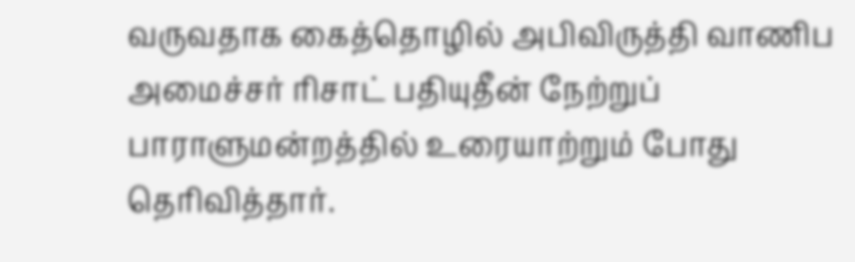வருவதாக கைத்தொழில் அபிவிருத்தி வாணிப அமைச்சர் ரிசாட் பதியுதீன் நேற்றுப் பாராளுமன்றத்தில் உரையாற்றும் போது தெரிவித்தார்.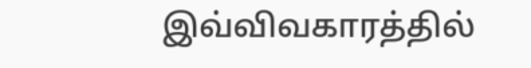இவ்விவகாரத்தில்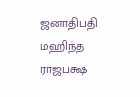ஜனாதிபதி மஹிந்த ராஜபக்ஷ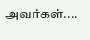அவர்கள்....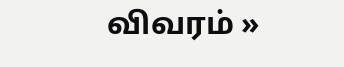விவரம் »